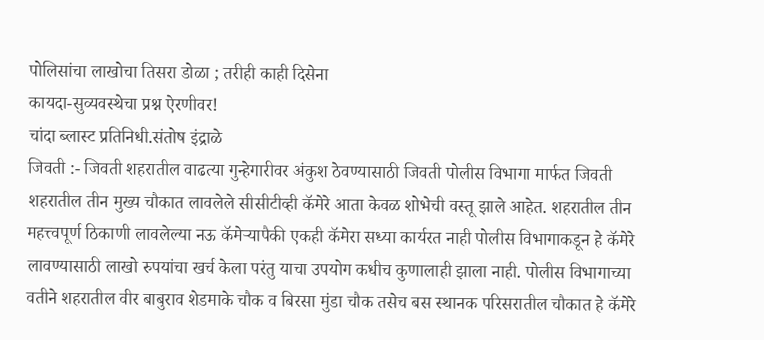पोलिसांचा लाखोचा तिसरा डोळा ; तरीही काही दिसेना
कायदा-सुव्यवस्थेचा प्रश्न ऐरणीवर!
चांदा ब्लास्ट प्रतिनिधी.संतोष इंद्राळे
जिवती :- जिवती शहरातील वाढत्या गुन्हेगारीवर अंकुश ठेवण्यासाठी जिवती पोलीस विभागा मार्फत जिवती शहरातील तीन मुख्य चौकात लावलेले सीसीटीव्ही कॅमेरे आता केवळ शोभेची वस्तू झाले आहेत. शहरातील तीन महत्त्वपूर्ण ठिकाणी लावलेल्या नऊ कॅमेऱ्यापैकी एकही कॅमेरा सध्या कार्यरत नाही पोलीस विभागाकडून हे कॅमेरे लावण्यासाठी लाखो रुपयांचा खर्च केला परंतु याचा उपयोग कधीच कुणालाही झाला नाही. पोलीस विभागाच्या वतीने शहरातील वीर बाबुराव शेडमाके चौक व बिरसा मुंडा चौक तसेच बस स्थानक परिसरातील चौकात हे कॅमेरे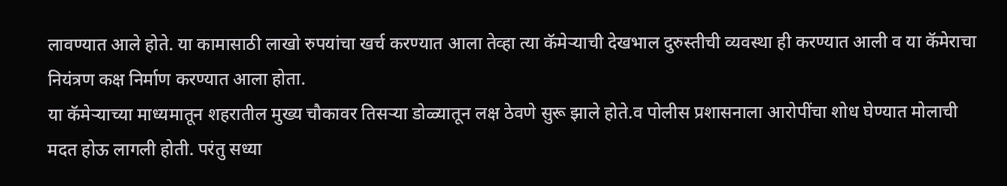लावण्यात आले होते. या कामासाठी लाखो रुपयांचा खर्च करण्यात आला तेव्हा त्या कॅमेऱ्याची देखभाल दुरुस्तीची व्यवस्था ही करण्यात आली व या कॅमेराचा नियंत्रण कक्ष निर्माण करण्यात आला होता.
या कॅमेऱ्याच्या माध्यमातून शहरातील मुख्य चौकावर तिसऱ्या डोळ्यातून लक्ष ठेवणे सुरू झाले होते.व पोलीस प्रशासनाला आरोपींचा शोध घेण्यात मोलाची मदत होऊ लागली होती. परंतु सध्या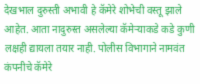देखभाल दुरुस्ती अभावी हे कॅमेरे शोभेची वस्तू झाले आहेत. आता नादुरुस्त असलेल्या कॅमेऱ्याकडे कडे कुणी लक्षही द्यायला तयार नाही. पोलीस विभागाने नामवंत कंपनीचे कॅमेरे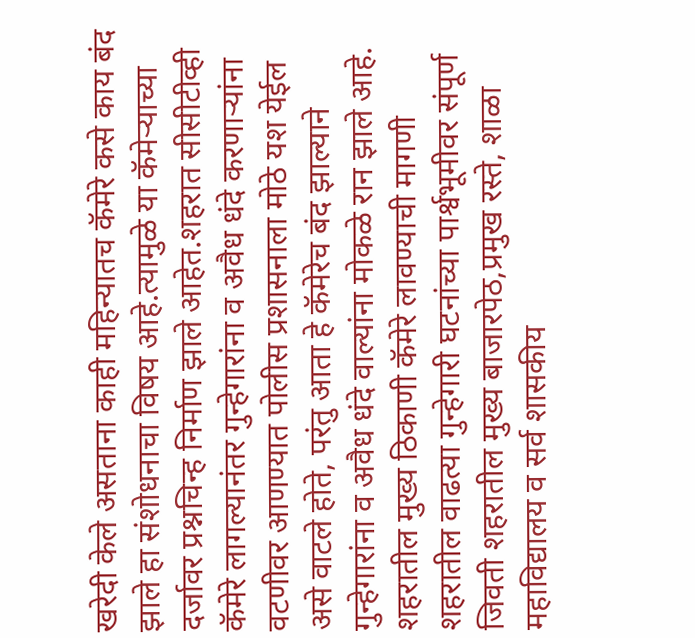खरेदी केले असताना काही महिन्यातच कॅमेरे कसे काय बंद झाले हा संशोधनाचा विषय आहे.त्यामुळे या कॅमेऱ्याच्या दर्जावर प्रश्नचिन्ह निर्माण झाले आहेत.शहरात सीसीटीव्ही कॅमेरे लागल्यानंतर गुन्हेगारांना व अवैध धंदे करणाऱ्यांना वटणीवर आणण्यात पोलीस प्रशासनाला मोठे यश येईल असे वाटले होते, परंतु आता हे कॅमेरेच बंद झाल्याने गुन्हेगारांना व अवैध धंदे वाल्यांना मोकळे रान झाले आहे.
शहरातील मुख्य ठिकाणी कॅमेरे लावण्याची मागणी
शहरातील वाढत्या गुन्हेगारी घटनांच्या पार्श्वभूमीवर संपूर्ण जिवती शहरातील मुख्य बाजारपेठ,प्रमुख रस्ते, शाळा महाविद्यालय व सर्व शासकीय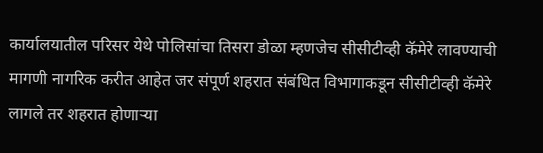कार्यालयातील परिसर येथे पोलिसांचा तिसरा डोळा म्हणजेच सीसीटीव्ही कॅमेरे लावण्याची मागणी नागरिक करीत आहेत जर संपूर्ण शहरात संबंधित विभागाकडून सीसीटीव्ही कॅमेरे लागले तर शहरात होणाऱ्या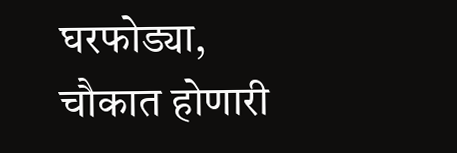घरफोड्या, चौकात होणारी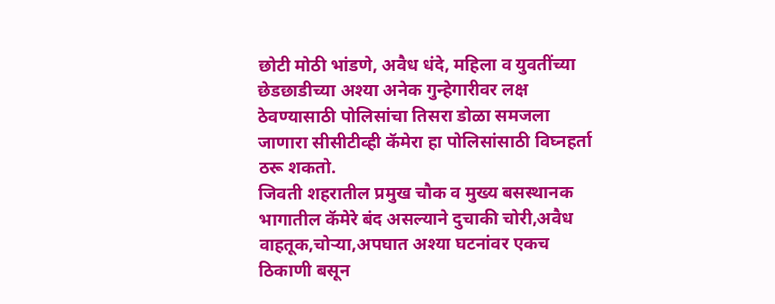छोटी मोठी भांडणे, अवैध धंदे, महिला व युवतींच्या छेडछाडीच्या अश्या अनेक गुन्हेगारीवर लक्ष ठेवण्यासाठी पोलिसांचा तिसरा डोळा समजला जाणारा सीसीटीव्ही कॅमेरा हा पोलिसांसाठी विघ्नहर्ता ठरू शकतो.
जिवती शहरातील प्रमुख चौक व मुख्य बसस्थानक भागातील कॅमेरे बंद असल्याने दुचाकी चोरी,अवैध वाहतूक,चोऱ्या,अपघात अश्या घटनांवर एकच ठिकाणी बसून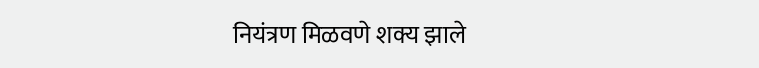नियंत्रण मिळवणे शक्य झाले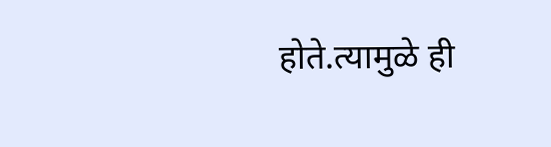होते.त्यामुळे ही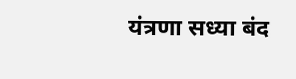यंत्रणा सध्या बंद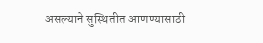असल्याने सुस्थितीत आणण्यासाठी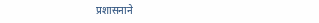प्रशासनाने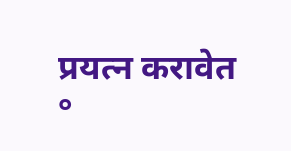प्रयत्न करावेत
°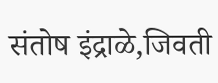संतोष इंद्राळे,जिवती